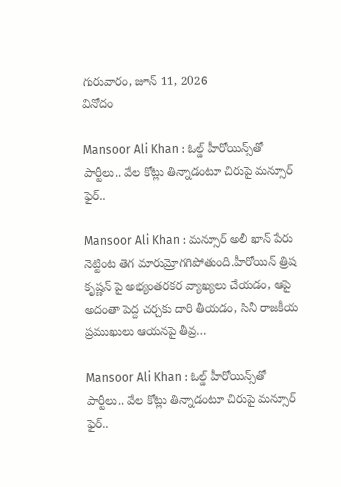గురువారం, జూన్ 11, 2026
వినోదం

Mansoor Ali Khan : ఓల్డ్ హీరోయిన్స్‌తో పార్టీలు.. వేల కోట్లు తిన్నాడంటూ చిరుపై మ‌న్సూర్ ఫైర్..

Mansoor Ali Khan : మ‌న్సూర్ అలీ ఖాన్ పేరు నెట్టింట తెగ మారుమ్రోగ‌గిపోతుంది.హీరోయిన్ త్రిష కృష్ణన్ పై అభ్యంతరకర వ్యాఖ్యలు చేయడం, ఆపై అదంతా పెద్ద చర్చకు దారి తీయడం, సినీ రాజ‌కీయ ప్ర‌ముఖులు ఆయ‌న‌పై తీవ్ర…

Mansoor Ali Khan : ఓల్డ్ హీరోయిన్స్‌తో పార్టీలు.. వేల కోట్లు తిన్నాడంటూ చిరుపై మ‌న్సూర్ ఫైర్..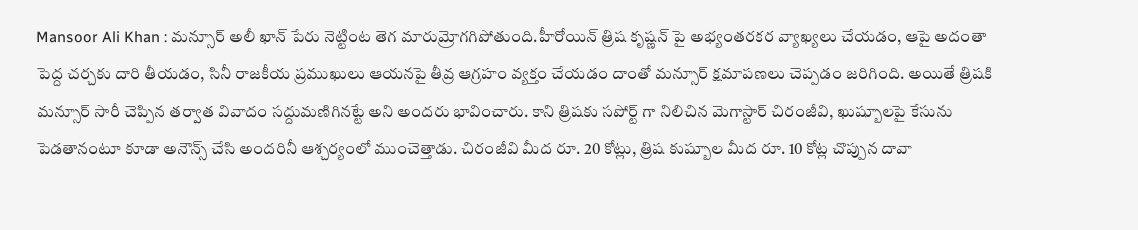Mansoor Ali Khan : మ‌న్సూర్ అలీ ఖాన్ పేరు నెట్టింట తెగ మారుమ్రోగ‌గిపోతుంది.హీరోయిన్ త్రిష కృష్ణన్ పై అభ్యంతరకర వ్యాఖ్యలు చేయడం, ఆపై అదంతా పెద్ద చర్చకు దారి తీయడం, సినీ రాజ‌కీయ ప్ర‌ముఖులు ఆయ‌న‌పై తీవ్ర ఆగ్ర‌హం వ్య‌క్తం చేయ‌డం దాంతో మ‌న్సూర్ క్ష‌మాప‌ణలు చెప్ప‌డం జ‌రిగింది. అయితే త్రిష‌కి మ‌న్సూర్ సారీ చెప్పిన త‌ర్వాత వివాదం స‌ద్దుమ‌ణిగిన‌ట్టే అని అంద‌రు భావించారు. కాని త్రిషకు సపోర్ట్ గా నిలిచిన మెగాస్టార్ చిరంజీవి, ఖుష్బూలపై కేసును పెడతానంటూ కూడా అనౌన్స్ చేసి అందరినీ ఆశ్చ‌ర్యంలో ముంచెత్తాడు. చిరంజీవి మీద రూ. 20 కోట్లు, త్రిష కుష్బూల మీద రూ. 10 కోట్ల చొప్పున దావా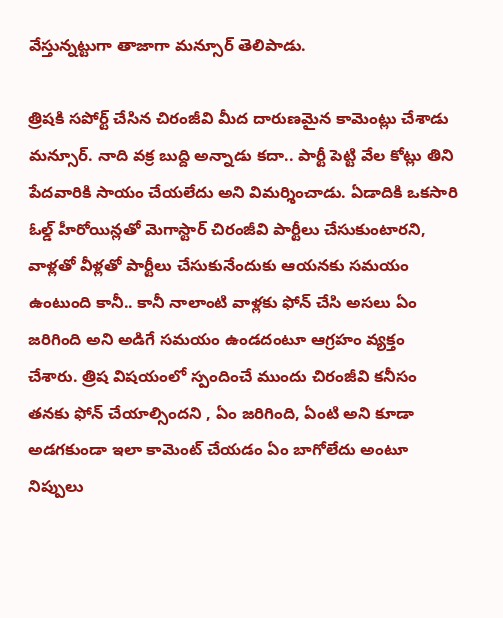వేస్తున్నట్టుగా తాజాగా మన్సూర్ తెలిపాడు.

త్రిష‌కి స‌పోర్ట్ చేసిన చిరంజీవి మీద దారుణమైన కామెంట్లు చేశాడు మ‌న్సూర్. నాది వక్ర బుద్ది అన్నాడు కదా.. పార్టీ పెట్టి వేల కోట్లు తిని పేదవారికి సాయం చేయలేదు అని విమర్శించాడు. ఏడాదికి ఒకసారి ఓల్డ్ హీరోయిన్లతో మెగాస్టార్ చిరంజీవి పార్టీలు చేసుకుంటారని, వాళ్లతో వీళ్లతో పార్టీలు చేసుకునేందుకు ఆయనకు సమయం ఉంటుంది కానీ.. కానీ నాలాంటి వాళ్లకు ఫోన్ చేసి అసలు ఏం జరిగింది అని అడిగే సమయం ఉండదంటూ ఆగ్రహం వ్యక్తం చేశారు. త్రిష విషయంలో స్పందించే ముందు చిరంజీవి కనీసం తనకు ఫోన్ చేయాల్సిందని , ఏం జ‌రిగింది, ఏంటి అని కూడా అడ‌గ‌కుండా ఇలా కామెంట్ చేయ‌డం ఏం బాగోలేదు అంటూ నిప్పులు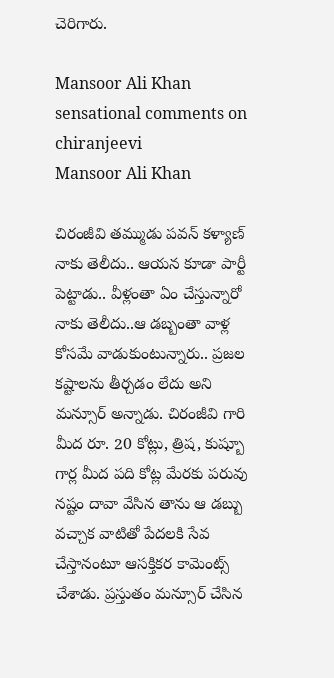చెరిగారు.

Mansoor Ali Khan sensational comments on chiranjeevi
Mansoor Ali Khan

చిరంజీవి తమ్ముడు పవన్ కళ్యాణ్ నాకు తెలీదు.. ఆయన కూడా పార్టీ పెట్టాడు.. వీళ్లంతా ఏం చేస్తున్నారో నాకు తెలీదు..ఆ డబ్బంతా వాళ్ల కోసమే వాడుకుంటున్నారు.. ప్రజల కష్టాలను తీర్చడం లేదు అని మ‌న్సూర్ అన్నాడు. చిరంజీవి గారి మీద రూ. 20 కోట్లు, త్రిష, కుష్బూ గార్ల మీద పది కోట్ల మేరకు పరువు నష్టం దావా వేసిన తాను ఆ డ‌బ్బు వ‌చ్చాక వాటితో పేద‌ల‌కి సేవ చేస్తానంటూ ఆస‌క్తిక‌ర కామెంట్స్ చేశాడు. ప్ర‌స్తుతం మ‌న్సూర్ చేసిన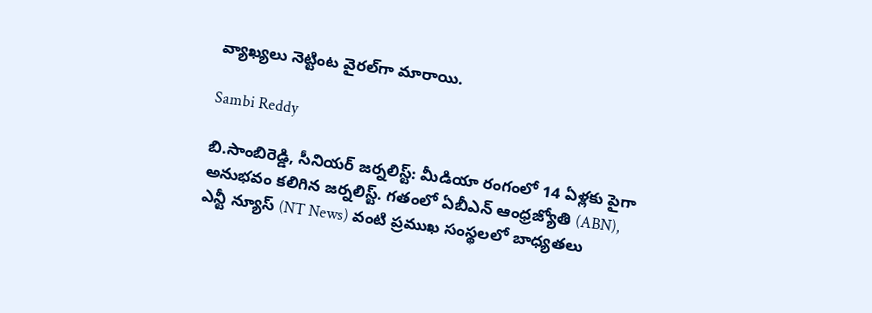వ్యాఖ్య‌లు నెట్టింట వైర‌ల్‌గా మారాయి.

Sambi Reddy

బి.సాంబిరెడ్డి, సీనియర్ జర్నలిస్ట్: మీడియా రంగంలో 14 ఏళ్లకు పైగా అనుభవం కలిగిన జర్నలిస్ట్. గతంలో ఏబీఎన్ ఆంధ్ర‌జ్యోతి (ABN), ఎన్టీ న్యూస్ (NT News) వంటి ప్రముఖ సంస్థలలో బాధ్యతలు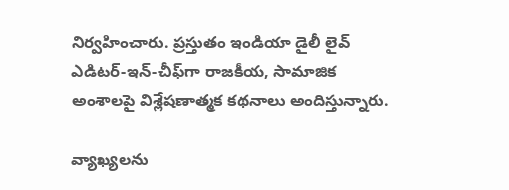నిర్వహించారు. ప్రస్తుతం ఇండియా డైలీ లైవ్ ఎడిటర్-ఇన్-చీఫ్‌గా రాజకీయ, సామాజిక అంశాలపై విశ్లేషణాత్మక కథనాలు అందిస్తున్నారు.

వ్యాఖ్యలను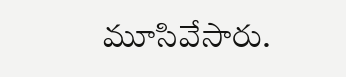మూసివేసారు.